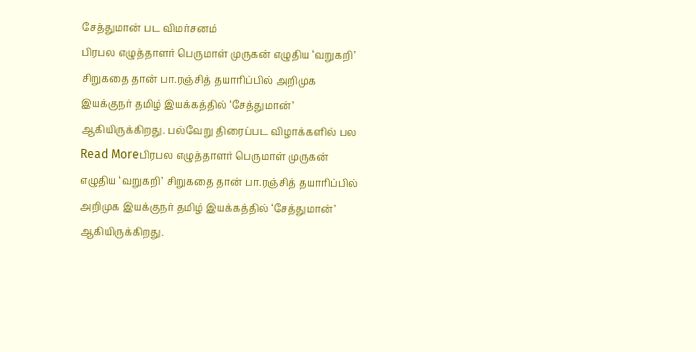சேத்துமான் பட விமர்சனம்
பிரபல எழுத்தாளர் பெருமாள் முருகன் எழுதிய ‘வறுகறி’ சிறுகதை தான் பா.ரஞ்சித் தயாரிப்பில் அறிமுக இயக்குநர் தமிழ் இயக்கத்தில் ‘சேத்துமான்’ ஆகியிருக்கிறது. பல்வேறு திரைப்பட விழாக்களில் பல
Read Moreபிரபல எழுத்தாளர் பெருமாள் முருகன் எழுதிய ‘வறுகறி’ சிறுகதை தான் பா.ரஞ்சித் தயாரிப்பில் அறிமுக இயக்குநர் தமிழ் இயக்கத்தில் ‘சேத்துமான்’ ஆகியிருக்கிறது.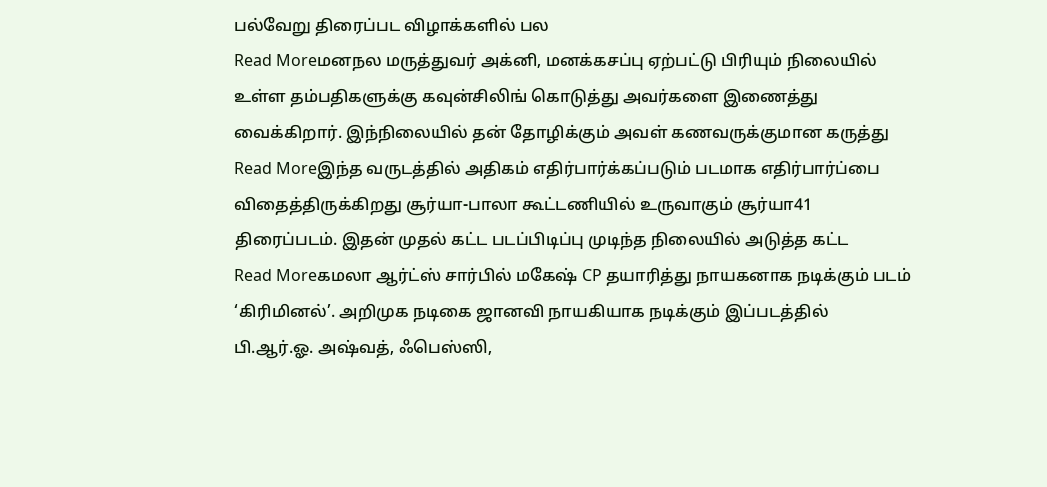பல்வேறு திரைப்பட விழாக்களில் பல
Read Moreமனநல மருத்துவர் அக்னி, மனக்கசப்பு ஏற்பட்டு பிரியும் நிலையில் உள்ள தம்பதிகளுக்கு கவுன்சிலிங் கொடுத்து அவர்களை இணைத்து வைக்கிறார். இந்நிலையில் தன் தோழிக்கும் அவள் கணவருக்குமான கருத்து
Read Moreஇந்த வருடத்தில் அதிகம் எதிர்பார்க்கப்படும் படமாக எதிர்பார்ப்பை விதைத்திருக்கிறது சூர்யா-பாலா கூட்டணியில் உருவாகும் சூர்யா41 திரைப்படம். இதன் முதல் கட்ட படப்பிடிப்பு முடிந்த நிலையில் அடுத்த கட்ட
Read Moreகமலா ஆர்ட்ஸ் சார்பில் மகேஷ் CP தயாரித்து நாயகனாக நடிக்கும் படம் ‘கிரிமினல்’. அறிமுக நடிகை ஜானவி நாயகியாக நடிக்கும் இப்படத்தில் பி.ஆர்.ஓ. அஷ்வத், ஃபெஸ்ஸி,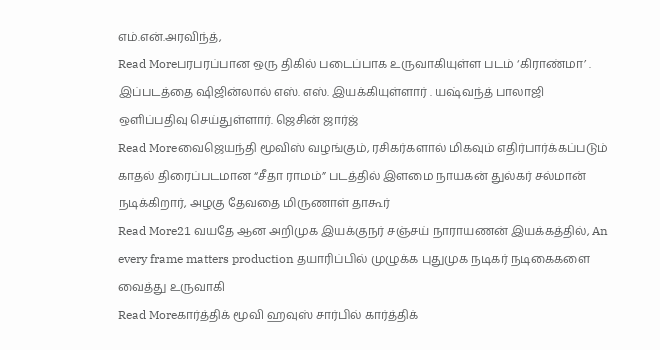எம்.என்.அரவிந்த்,
Read Moreபரபரப்பான ஒரு திகில் படைப்பாக உருவாகியுள்ள படம் ‘கிராண்மா’ . இப்படத்தை ஷிஜின்லால் எஸ். எஸ். இயக்கியுள்ளார் . யஷ்வந்த் பாலாஜி ஒளிப்பதிவு செய்துள்ளார். ஜெசின் ஜார்ஜ்
Read Moreவைஜெயந்தி மூவிஸ் வழங்கும், ரசிகர்களால் மிகவும் எதிர்பார்க்கப்படும் காதல் திரைப்படமான “சீதா ராமம்” படத்தில் இளமை நாயகன் துல்கர் சல்மான் நடிக்கிறார், அழகு தேவதை மிருணாள் தாகூர்
Read More21 வயதே ஆன அறிமுக இயக்குநர் சஞ்சய் நாராயணன் இயக்கத்தில், An every frame matters production தயாரிப்பில் முழுக்க புதுமுக நடிகர் நடிகைகளை வைத்து உருவாகி
Read Moreகார்த்திக் மூவி ஹவுஸ் சார்பில் கார்த்திக்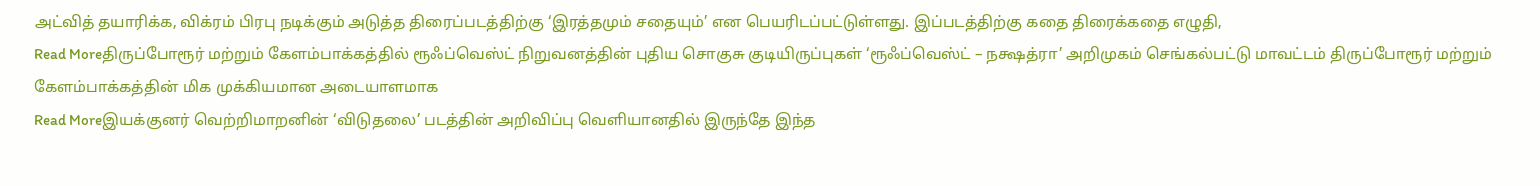அட்வித் தயாரிக்க, விக்ரம் பிரபு நடிக்கும் அடுத்த திரைப்படத்திற்கு ‘இரத்தமும் சதையும்’ என பெயரிடப்பட்டுள்ளது. இப்படத்திற்கு கதை திரைக்கதை எழுதி,
Read Moreதிருப்போரூர் மற்றும் கேளம்பாக்கத்தில் ரூஃப்வெஸ்ட் நிறுவனத்தின் புதிய சொகுசு குடியிருப்புகள் ‘ரூஃப்வெஸ்ட் – நக்ஷத்ரா’ அறிமுகம் செங்கல்பட்டு மாவட்டம் திருப்போரூர் மற்றும் கேளம்பாக்கத்தின் மிக முக்கியமான அடையாளமாக
Read Moreஇயக்குனர் வெற்றிமாறனின் ‘விடுதலை’ படத்தின் அறிவிப்பு வெளியானதில் இருந்தே இந்த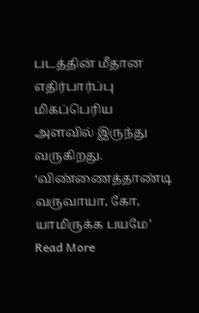படத்தின் மீதான எதிர்பார்ப்பு மிகப்பெரிய அளவில் இருந்து வருகிறது. ‘விண்ணைத்தாண்டி வருவாயா, கோ, யாமிருக்க பயமே’
Read More